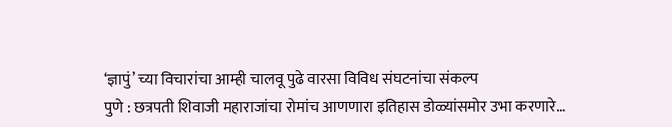‘ज्ञापुं’ च्या विचारांचा आम्ही चालवू पुढे वारसा विविध संघटनांचा संकल्प
पुणे : छत्रपती शिवाजी महाराजांचा रोमांच आणणारा इतिहास डोळ्यांसमोर उभा करणारे…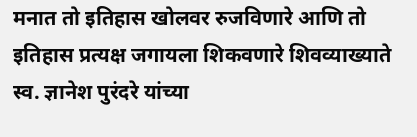मनात तो इतिहास खोलवर रुजविणारे आणि तो इतिहास प्रत्यक्ष जगायला शिकवणारे शिवव्याख्याते स्व. ज्ञानेश पुरंदरे यांच्या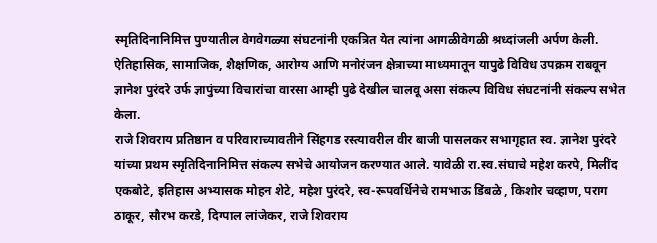स्मृतिदिनानिमित्त पुण्यातील वेगवेगळ्या संघटनांनी एकत्रित येत त्यांना आगळीवेगळी श्रध्दांजली अर्पण केली. ऐतिहासिक, सामाजिक, शैक्षणिक, आरोग्य आणि मनोरंजन क्षेत्राच्या माध्यमातून यापुढे विविध उपक्रम राबवून ज्ञानेश पुरंदरे उर्फ ज्ञापुंच्या विचारांचा वारसा आम्ही पुढे देखील चालवू असा संकल्प विविध संघटनांनी संकल्प सभेत केला.
राजे शिवराय प्रतिष्ठान व परिवाराच्यावतीने सिंहगड रस्त्यावरील वीर बाजी पासलकर सभागृहात स्व. ज्ञानेश पुरंदरे यांच्या प्रथम स्मृतिदिनानिमित्त संकल्प सभेचे आयोजन करण्यात आले. यावेळी रा.स्व.संघाचे महेश करपे, मिलींद एकबोटे, इतिहास अभ्यासक मोहन शेटे, महेश पुरंदरे, स्व-रूपवर्धिनेचे रामभाऊ डिंबळे , किशोर चव्हाण, पराग ठाकूर, सौरभ करडे, दिग्पाल लांजेकर, राजे शिवराय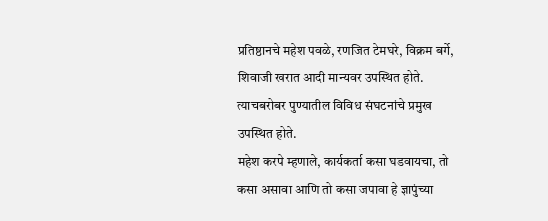प्रतिष्ठानचे महेश पवळे, रणजित टेमघरे, विक्रम बर्गे, शिवाजी खरात आदी मान्यवर उपस्थित होते. त्याचबरोबर पुण्यातील विविध संघटनांचे प्रमुख उपस्थित होते.
महेश करपे म्हणाले, कार्यकर्ता कसा घडवायचा, तो कसा असावा आणि तो कसा जपावा हे ज्ञापुंच्या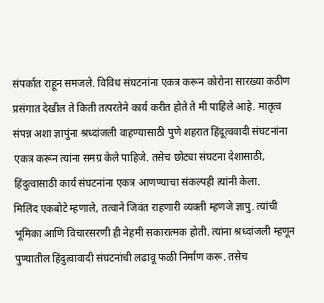संपर्कात राहून समजले. विविध संघटनांना एकत्र करून कोरोना सारख्या कठीण प्रसंगात देखील ते किती तत्परतेने कार्य करीत होते ते मी पाहिले आहे. मातृत्व संपन्न अशा ज्ञापुंना श्रध्दांजली वाहण्यासाठी पुणे शहरात हिंदूत्ववादी संघटनांना एकत्र करून त्यांना समग्र केले पाहिजे. तसेच छोट्या संघटना देशासाठी, हिंदुत्वासाठी कार्य संघटनांना एकत्र आणण्याचा संकल्पही त्यांनी केला.
मिलिंद एकबोटे म्हणाले, तत्वाने जिवंत राहणारी व्यक्ती म्हणजे ज्ञापु. त्यांची भूमिका आणि विचारसरणी ही नेहमी सकारात्मक होती. त्यांना श्रध्दांजली म्हणून पुण्यातील हिंदुत्वावादी संघटनांची लढावू फळी निर्माण करू. तसेच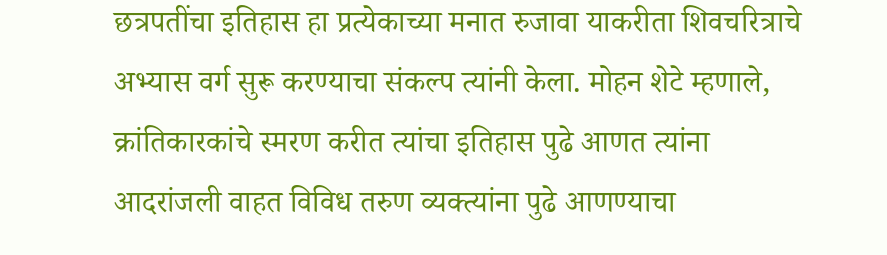छत्रपतींचा इतिहास हा प्रत्येकाच्या मनात रुजावा याकरीता शिवचरित्राचे अभ्यास वर्ग सुरू करण्याचा संकल्प त्यांनी केला. मोहन शेटे म्हणाले, क्रांतिकारकांचे स्मरण करीत त्यांचा इतिहास पुढे आणत त्यांना आदरांजली वाहत विविध तरुण व्यक्त्यांना पुढे आणण्याचा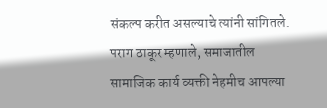संकल्प करीत असल्याचे त्यांनी सांगितले.
पराग ठाकूर म्हणाले, समाजातील सामाजिक कार्य व्यक्ती नेहमीच आपल्या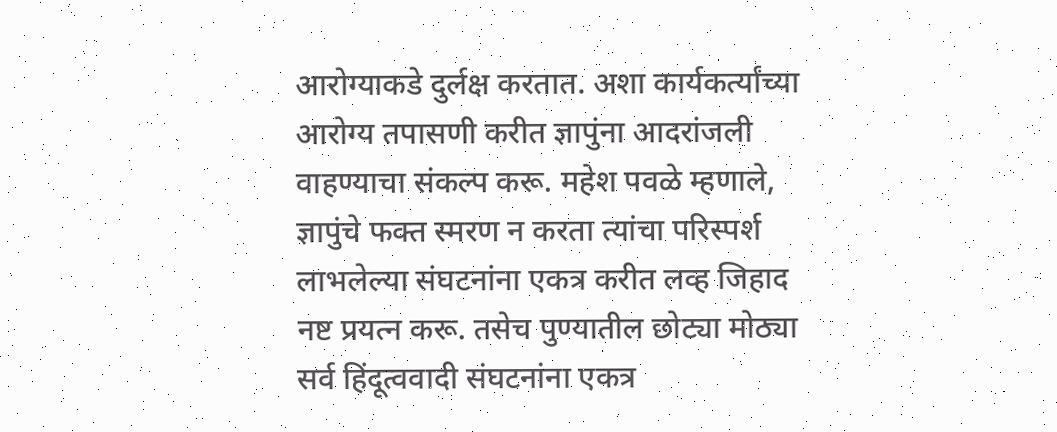आरोग्याकडे दुर्लक्ष करतात. अशा कार्यकर्त्यांच्या आरोग्य तपासणी करीत ज्ञापुंना आदरांजली वाहण्याचा संकल्प करू. महेश पवळे म्हणाले, ज्ञापुंचे फक्त स्मरण न करता त्यांचा परिस्पर्श लाभलेल्या संघटनांना एकत्र करीत लव्ह जिहाद नष्ट प्रयत्न करू. तसेच पुण्यातील छोट्या मोठ्या सर्व हिंदूत्ववादी संघटनांना एकत्र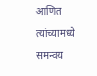आणित त्यांच्यामध्ये समन्वय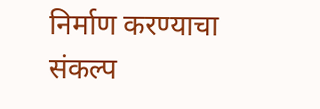निर्माण करण्याचा संकल्प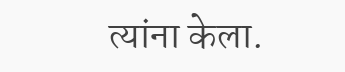त्यांना केला.